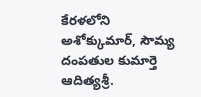కేరళలోని అశోక్కుమార్, సౌమ్య దంపతుల కుమార్తె ఆదిత్యశ్రీ.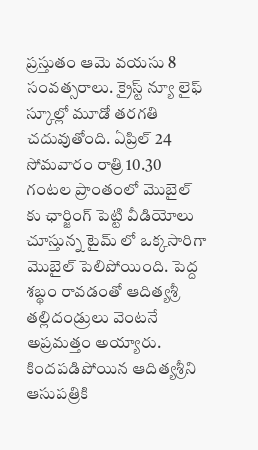ప్రస్తుతం ఆమె వయసు 8 సంవత్సరాలు. క్రైస్ట్ న్యూ లైఫ్ స్కూల్లో మూడో తరగతి చదువుతోంది. ఏప్రిల్ 24 సోమవారం రాత్రి 10.30 గంటల ప్రాంతంలో మొబైల్ కు ఛార్జింగ్ పెట్టి వీడియోలు చూస్తున్న టైమ్ లో ఒక్కసారిగా మొబైల్ పెలిపోయింది. పెద్ద శబ్థం రావడంతో ఆదిత్యశ్రీ తల్లిదండ్రులు వెంటనే అప్రమత్తం అయ్యారు. కిందపడిపోయిన ఆదిత్యశ్రీని ఆసుపత్రికి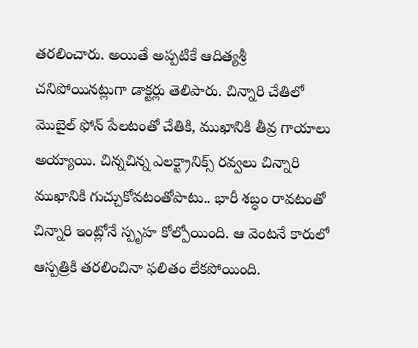తరలించారు. అయితే అప్పటికే ఆదిత్యశ్రీ చనిపోయినట్లుగా డాక్టర్లు తెలిపారు. చిన్నారి చేతిలో మొబైల్ ఫోన్ పేలటంతో చేతికి, ముఖానికి తీవ్ర గాయాలు అయ్యాయి. చిన్నచిన్న ఎలక్ట్రానిక్స్ రవ్వలు చిన్నారి ముఖానికి గుచ్చుకోవటంతోపాటు.. భారీ శబ్ధం రావటంతో చిన్నారి ఇంట్లోనే స్పృహ కోల్పోయింది. ఆ వెంటనే కారులో ఆస్పత్రికి తరలించినా ఫలితం లేకపోయింది.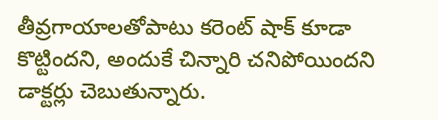తీవ్రగాయాలతోపాటు కరెంట్ షాక్ కూడా కొట్టిందని, అందుకే చిన్నారి చనిపోయిందని డాక్టర్లు చెబుతున్నారు.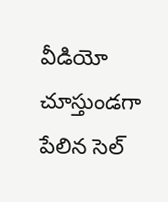వీడియో చూస్తుండగా పేలిన సెల్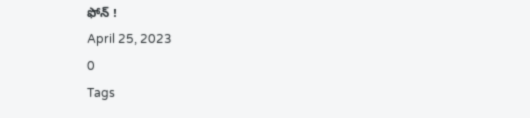ఫోన్ !
April 25, 2023
0
Tags